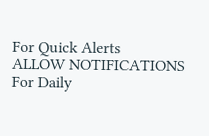For Quick Alerts
ALLOW NOTIFICATIONS
For Daily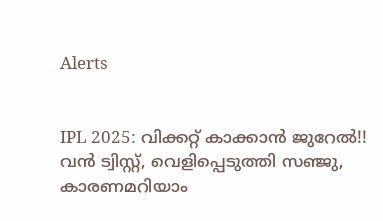Alerts


IPL 2025: വിക്കറ്റ് കാക്കാന്‍ ജുറേല്‍!! വന്‍ ട്വിസ്റ്റ്, വെളിപ്പെടുത്തി സഞ്ജു, കാരണമറിയാം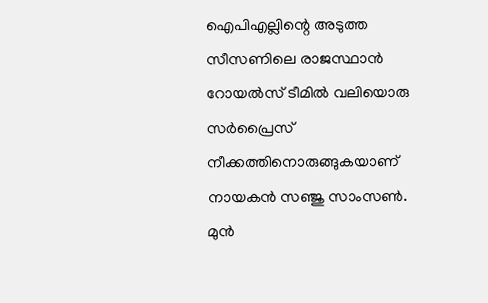ഐപിഎല്ലിന്റെ അടുത്ത സീസണിലെ രാജസ്ഥാന്‍ റോയല്‍സ് ടീമില്‍ വലിയൊരു സര്‍പ്രൈസ് നീക്കത്തിനൊരുങ്ങുകയാണ് നായകന്‍ സഞ്ജു സാംസണ്‍. മുന്‍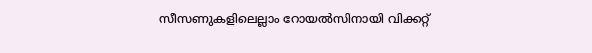സീസണുകളിലെല്ലാം റോയല്‍സിനായി വിക്കറ്റ്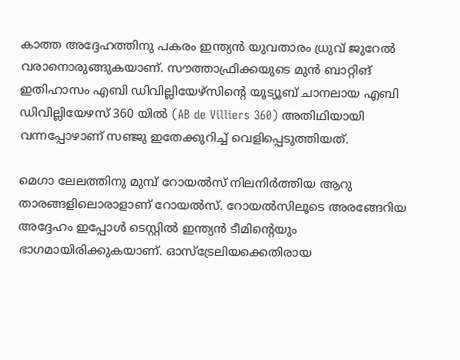കാത്ത അദ്ദേഹത്തിനു പകരം ഇന്ത്യന്‍ യുവതാരം ധ്രുവ് ജുറേല്‍ വരാനൊരുങ്ങുകയാണ്. സൗത്താഫ്രിക്കയുടെ മുന്‍ ബാറ്റിങ് ഇതിഹാസം എബി ഡിവില്ലിയേഴ്‌സിന്റെ യൂട്യൂബ് ചാനലായ എബി ഡിവില്ലിയേഴസ് 360 യില്‍ (AB de Villiers 360) അതിഥിയായി വന്നപ്പോഴാണ് സഞ്ജു ഇതേക്കുറിച്ച് വെളിപ്പെടുത്തിയത്.

മെഗാ ലേലത്തിനു മുമ്പ് റോയല്‍സ് നിലനിര്‍ത്തിയ ആറു താരങ്ങളിലൊരാളാണ് റോയല്‍സ്. റോയല്‍സിലൂടെ അരങ്ങേറിയ അദ്ദേഹം ഇപ്പോള്‍ ടെസ്റ്റില്‍ ഇന്ത്യന്‍ ടീമിന്റെയും ഭാഗമായിരിക്കുകയാണ്. ഓസ്‌ട്രേലിയക്കെതിരായ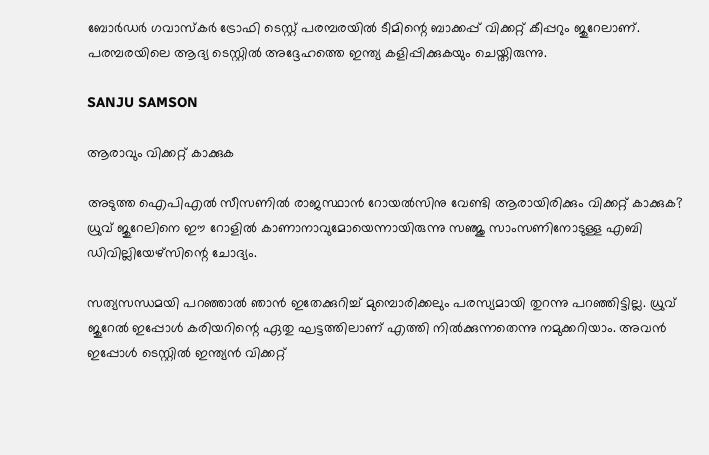ബോര്‍ഡര്‍ ഗവാസ്‌കര്‍ ട്രോഫി ടെസ്റ്റ് പരമ്പരയില്‍ ടീമിന്റെ ബാക്കപ്പ് വിക്കറ്റ് കീപ്പറും ജുറേലാണ്. പരമ്പരയിലെ ആദ്യ ടെസ്റ്റില്‍ അദ്ദേഹത്തെ ഇന്ത്യ കളിപ്പിക്കുകയും ചെയ്തിരുന്നു.

SANJU SAMSON

ആരാവും വിക്കറ്റ് കാക്കുക

അടുത്ത ഐപിഎല്‍ സീസണില്‍ രാജസ്ഥാന്‍ റോയല്‍സിനു വേണ്ടി ആരായിരിക്കും വിക്കറ്റ് കാക്കുക? ധ്രുവ് ജുറേലിനെ ഈ റോളില്‍ കാണാനാവുമോയെന്നായിരുന്നു സഞ്ജു സാംസണിനോടുള്ള എബി ഡിവില്ലിയേഴ്‌സിന്റെ ചോദ്യം.

സത്യസന്ധമയി പറഞ്ഞാല്‍ ഞാന്‍ ഇതേക്കുറിച്ച് മുമ്പൊരിക്കലും പരസ്യമായി തുറന്നു പറഞ്ഞിട്ടില്ല. ധ്രുവ് ജുറേല്‍ ഇപ്പോള്‍ കരിയറിന്റെ ഏതു ഘട്ടത്തിലാണ് എത്തി നില്‍ക്കുന്നതെന്നു നമുക്കറിയാം. അവന്‍ ഇപ്പോള്‍ ടെസ്റ്റില്‍ ഇന്ത്യന്‍ വിക്കറ്റ്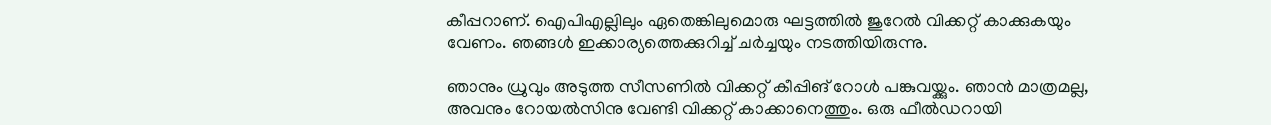കീപ്പറാണ്. ഐപിഎല്ലിലും ഏതെങ്കിലുമൊരു ഘട്ടത്തില്‍ ജുറേല്‍ വിക്കറ്റ് കാക്കുകയും വേണം. ഞങ്ങള്‍ ഇക്കാര്യത്തെക്കുറിച്ച് ചര്‍ച്ചയും നടത്തിയിരുന്നു.

ഞാനും ധ്രുവും അടുത്ത സീസണില്‍ വിക്കറ്റ് കീപ്പിങ് റോള്‍ പങ്കുവയ്ക്കും. ഞാന്‍ മാത്രമല്ല, അവനും റോയല്‍സിനു വേണ്ടി വിക്കറ്റ് കാക്കാനെത്തും. ഒരു ഫീല്‍ഡറായി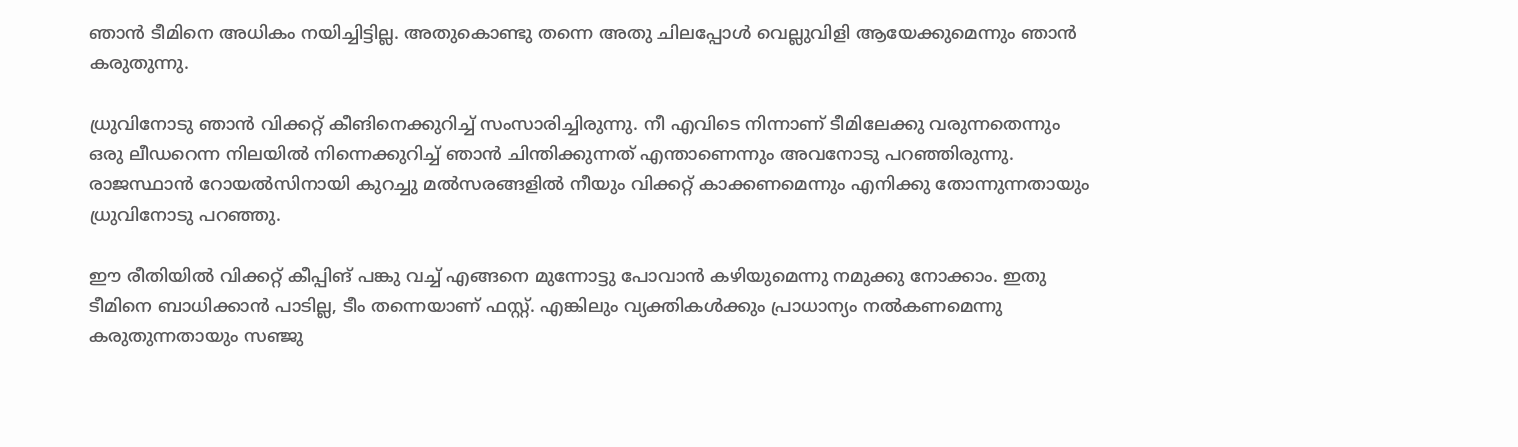ഞാന്‍ ടീമിനെ അധികം നയിച്ചിട്ടില്ല. അതുകൊണ്ടു തന്നെ അതു ചിലപ്പോള്‍ വെല്ലുവിളി ആയേക്കുമെന്നും ഞാന്‍ കരുതുന്നു.

ധ്രുവിനോടു ഞാന്‍ വിക്കറ്റ് കീങിനെക്കുറിച്ച് സംസാരിച്ചിരുന്നു. നീ എവിടെ നിന്നാണ് ടീമിലേക്കു വരുന്നതെന്നും ഒരു ലീഡറെന്ന നിലയില്‍ നിന്നെക്കുറിച്ച് ഞാന്‍ ചിന്തിക്കുന്നത് എന്താണെന്നും അവനോടു പറഞ്ഞിരുന്നു. രാജസ്ഥാന്‍ റോയല്‍സിനായി കുറച്ചു മല്‍സരങ്ങളില്‍ നീയും വിക്കറ്റ് കാക്കണമെന്നും എനിക്കു തോന്നുന്നതായും ധ്രുവിനോടു പറഞ്ഞു.

ഈ രീതിയില്‍ വിക്കറ്റ് കീപ്പിങ് പങ്കു വച്ച് എങ്ങനെ മുന്നോട്ടു പോവാന്‍ കഴിയുമെന്നു നമുക്കു നോക്കാം. ഇതു ടീമിനെ ബാധിക്കാന്‍ പാടില്ല, ടീം തന്നെയാണ് ഫസ്റ്റ്. എങ്കിലും വ്യക്തികള്‍ക്കും പ്രാധാന്യം നല്‍കണമെന്നു കരുതുന്നതായും സഞ്ജു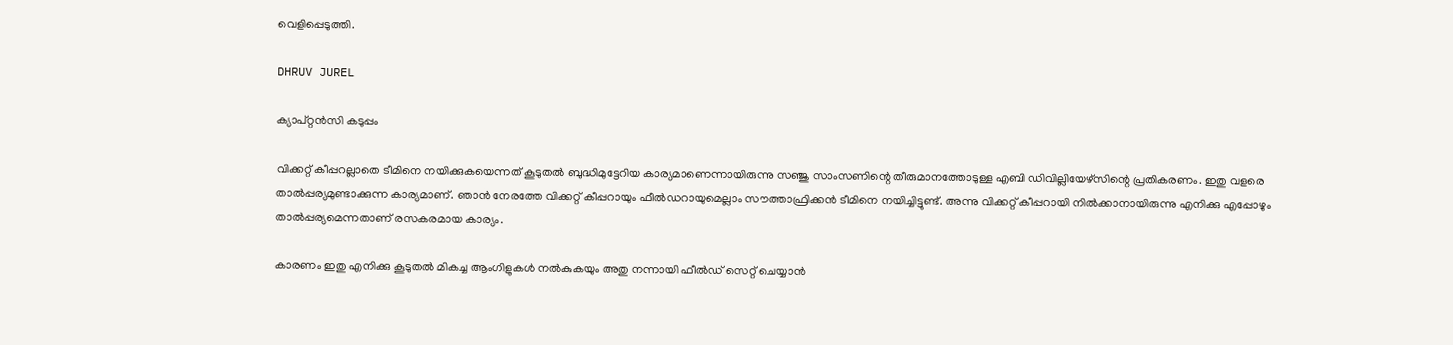വെളിപ്പെടുത്തി.

DHRUV JUREL

ക്യാപ്റ്റന്‍സി കടുപ്പം

വിക്കറ്റ് കീപ്പറല്ലാതെ ടീമിനെ നയിക്കുകയെന്നത് കൂടുതല്‍ ബുദ്ധിമുട്ടേറിയ കാര്യമാണെന്നായിരുന്നു സഞ്ജു സാംസണിന്റെ തീരുമാനത്തോടുള്ള എബി ഡിവില്ലിയേഴ്‌സിന്റെ പ്രതികരണം. ഇതു വളരെ താല്‍പ്പര്യമുണ്ടാക്കുന്ന കാര്യമാണ്. ഞാന്‍ നേരത്തേ വിക്കറ്റ് കീപ്പറായും ഫീല്‍ഡറായുമെല്ലാം സൗത്താഫ്രിക്കന്‍ ടീമിനെ നയിച്ചിട്ടുണ്ട്. അന്നു വിക്കറ്റ് കീപ്പറായി നില്‍ക്കാനായിരുന്നു എനിക്കു എപ്പോഴും താല്‍പ്പര്യമെന്നതാണ് രസകരമായ കാര്യം.

കാരണം ഇതു എനിക്കു കൂടുതല്‍ മികച്ച ആംഗിളുകള്‍ നല്‍കുകയും അതു നന്നായി ഫീല്‍ഡ് സെറ്റ് ചെയ്യാന്‍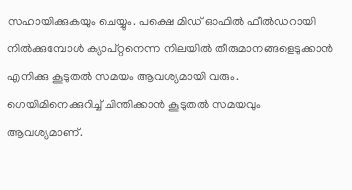സഹായിക്കുകയും ചെയ്യും. പക്ഷെ മിഡ് ഓഫില്‍ ഫീല്‍ഡറായി നില്‍ക്കുമ്പോള്‍ ക്യാപ്റ്റനെന്ന നിലയില്‍ തീരുമാനങ്ങളെടുക്കാന്‍ എനിക്കു കൂടുതല്‍ സമയം ആവശ്യമായി വരും. ഗെയിമിനെക്കുറിച്ച് ചിന്തിക്കാന്‍ കൂടുതല്‍ സമയവും ആവശ്യമാണ്.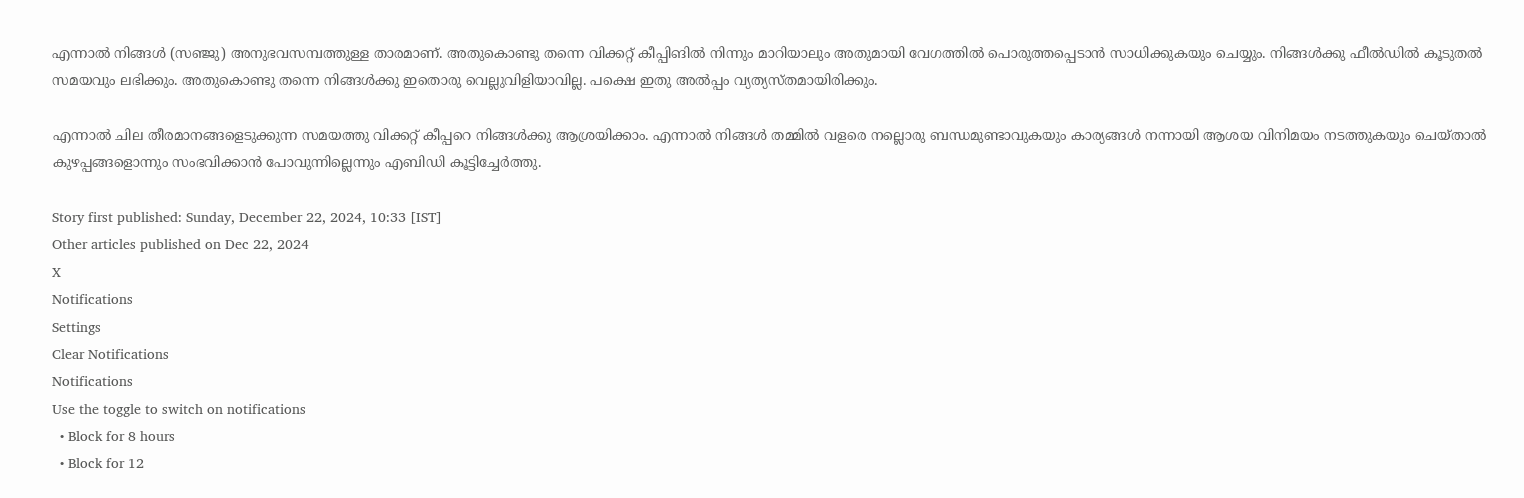എന്നാല്‍ നിങ്ങള്‍ (സഞ്ജു) അനുഭവസമ്പത്തുള്ള താരമാണ്. അതുകൊണ്ടു തന്നെ വിക്കറ്റ് കീപ്പിങില്‍ നിന്നും മാറിയാലും അതുമായി വേഗത്തില്‍ പൊരുത്തപ്പെടാന്‍ സാധിക്കുകയും ചെയ്യും. നിങ്ങള്‍ക്കു ഫീല്‍ഡില്‍ കൂടുതല്‍ സമയവും ലഭിക്കും. അതുകൊണ്ടു തന്നെ നിങ്ങള്‍ക്കു ഇതൊരു വെല്ലുവിളിയാവില്ല. പക്ഷെ ഇതു അല്‍പ്പം വ്യത്യസ്തമായിരിക്കും.

എന്നാല്‍ ചില തീരമാനങ്ങളെടുക്കുന്ന സമയത്തു വിക്കറ്റ് കീപ്പറെ നിങ്ങള്‍ക്കു ആശ്രയിക്കാം. എന്നാല്‍ നിങ്ങള്‍ തമ്മില്‍ വളരെ നല്ലൊരു ബന്ധമുണ്ടാവുകയും കാര്യങ്ങള്‍ നന്നായി ആശയ വിനിമയം നടത്തുകയും ചെയ്താല്‍ കുഴപ്പങ്ങളൊന്നും സംഭവിക്കാന്‍ പോവുന്നില്ലെന്നും എബിഡി കൂട്ടിച്ചേര്‍ത്തു.

Story first published: Sunday, December 22, 2024, 10:33 [IST]
Other articles published on Dec 22, 2024
X
Notifications
Settings
Clear Notifications
Notifications
Use the toggle to switch on notifications
  • Block for 8 hours
  • Block for 12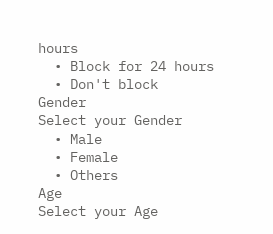hours
  • Block for 24 hours
  • Don't block
Gender
Select your Gender
  • Male
  • Female
  • Others
Age
Select your Age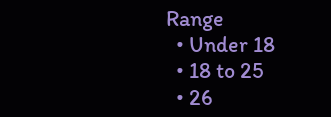Range
  • Under 18
  • 18 to 25
  • 26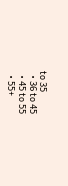to 35
  • 36 to 45
  • 45 to 55
  • 55+